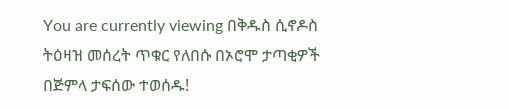You are currently viewing በቅዱስ ሲኖዶስ ትዕዛዝ መሰረት ጥቁር የለበሱ በኦሮሞ ታጣቂዎች በጅምላ ታፍሰው ተወሰዱ!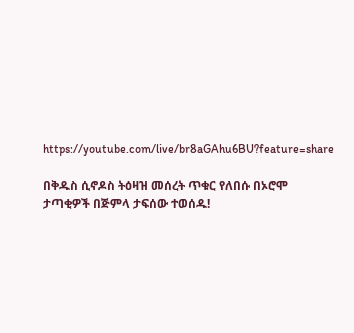https://youtube.com/live/br8aGAhu6BU?feature=share

በቅዱስ ሲኖዶስ ትዕዛዝ መሰረት ጥቁር የለበሱ በኦሮሞ ታጣቂዎች በጅምላ ታፍሰው ተወሰዱ!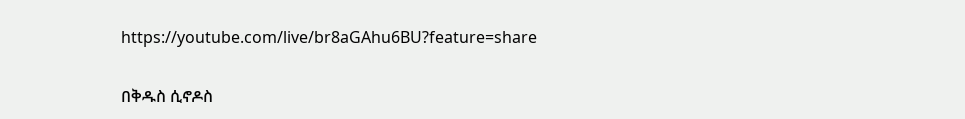https://youtube.com/live/br8aGAhu6BU?feature=share

በቅዱስ ሲኖዶስ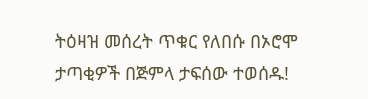ትዕዛዝ መሰረት ጥቁር የለበሱ በኦሮሞ ታጣቂዎች በጅምላ ታፍሰው ተወሰዱ!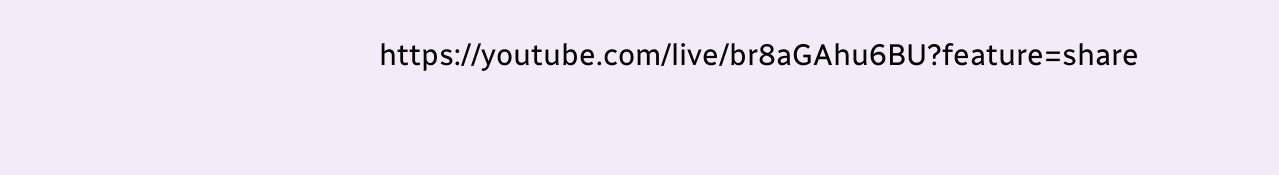https://youtube.com/live/br8aGAhu6BU?feature=share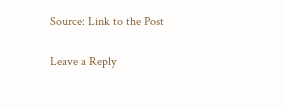Source: Link to the Post

Leave a Reply